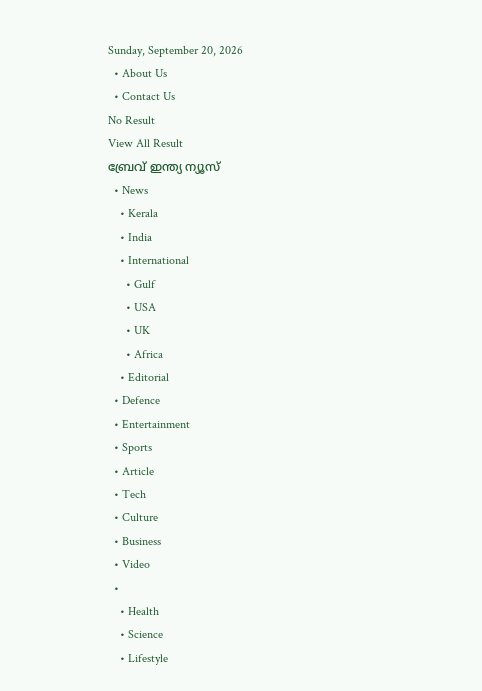Sunday, September 20, 2026
  • About Us
  • Contact Us
No Result
View All Result
ബ്രേവ് ഇന്ത്യ ന്യൂസ്
  • News
    • Kerala
    • India
    • International
      • Gulf
      • USA
      • UK
      • Africa
    • Editorial
  • Defence
  • Entertainment
  • Sports
  • Article
  • Tech
  • Culture
  • Business
  • Video
  •
    • Health
    • Science
    • Lifestyle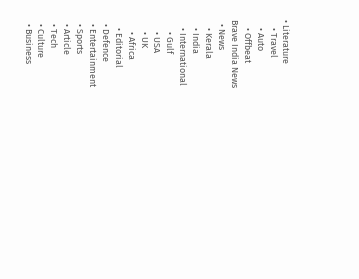• Literature
    • Travel
    • Auto
    • Offbeat
Brave India News
  • News
    • Kerala
    • India
    • International
      • Gulf
      • USA
      • UK
      • Africa
    • Editorial
  • Defence
  • Entertainment
  • Sports
  • Article
  • Tech
  • Culture
  • Business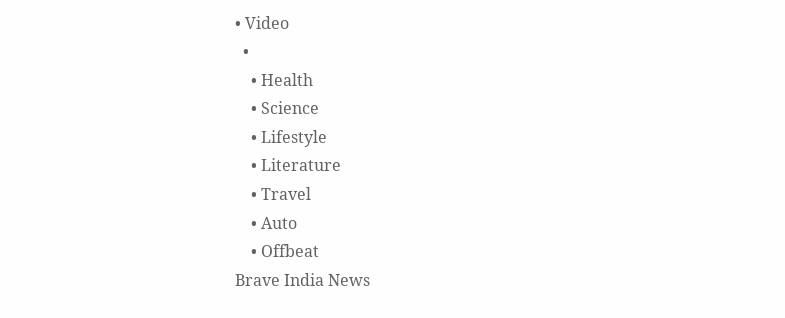• Video
  •
    • Health
    • Science
    • Lifestyle
    • Literature
    • Travel
    • Auto
    • Offbeat
Brave India News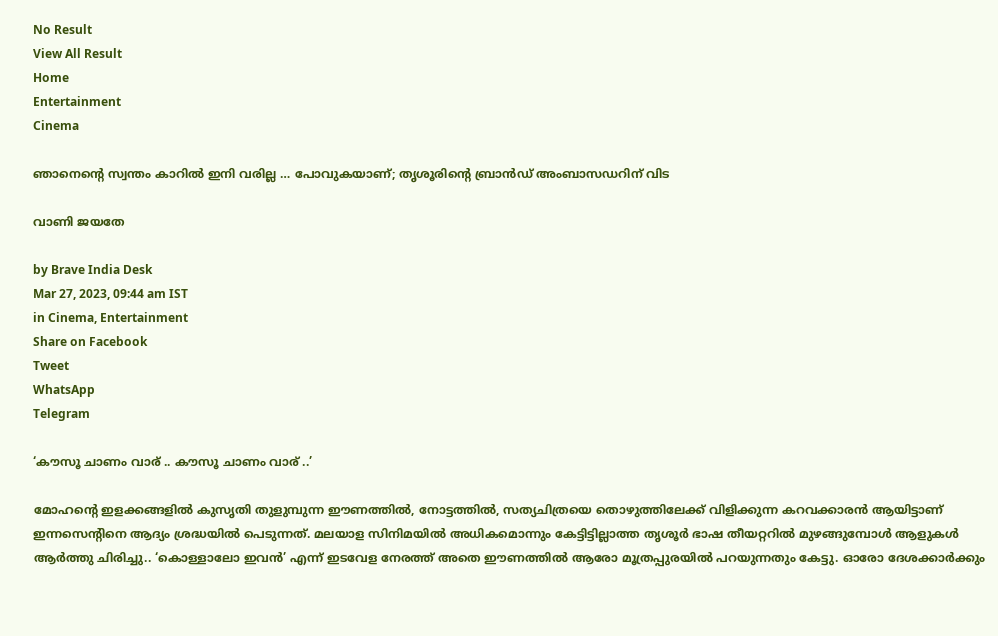No Result
View All Result
Home
Entertainment
Cinema

ഞാനെന്റെ സ്വന്തം കാറിൽ ഇനി വരില്ല … പോവുകയാണ്; തൃശൂരിന്റെ ബ്രാൻഡ് അംബാസഡറിന് വിട

വാണി ജയതേ

by Brave India Desk
Mar 27, 2023, 09:44 am IST
in Cinema, Entertainment
Share on Facebook
Tweet
WhatsApp
Telegram

‘കൗസൂ ചാണം വാര് .. കൗസൂ ചാണം വാര് ..’

മോഹന്റെ ഇളക്കങ്ങളിൽ കുസൃതി തുളുമ്പുന്ന ഈണത്തിൽ, നോട്ടത്തിൽ, സത്യചിത്രയെ തൊഴുത്തിലേക്ക് വിളിക്കുന്ന കറവക്കാരൻ ആയിട്ടാണ് ഇന്നസെന്റിനെ ആദ്യം ശ്രദ്ധയിൽ പെടുന്നത്. മലയാള സിനിമയിൽ അധികമൊന്നും കേട്ടിട്ടില്ലാത്ത തൃശൂർ ഭാഷ തീയറ്ററിൽ മുഴങ്ങുമ്പോൾ ആളുകൾ ആർത്തു ചിരിച്ചു.. ‘കൊള്ളാലോ ഇവൻ’ എന്ന് ഇടവേള നേരത്ത് അതെ ഈണത്തിൽ ആരോ മൂത്രപ്പുരയിൽ പറയുന്നതും കേട്ടു. ഓരോ ദേശക്കാർക്കും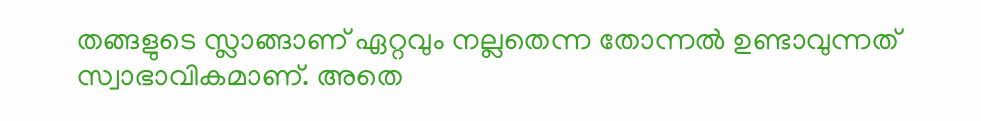തങ്ങളുടെ സ്ലാങ്ങാണ് ഏറ്റവും നല്ലതെന്ന തോന്നൽ ഉണ്ടാവുന്നത് സ്വാഭാവികമാണ്. അതെ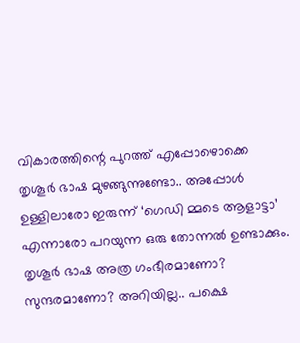വികാരത്തിന്റെ പുറത്ത് എപ്പോഴൊക്കെ തൃശൂർ ഭാഷ മുഴങ്ങുന്നുണ്ടോ.. അപ്പോൾ ഉള്ളിലാരോ ഇരുന്ന് ‘ഗെഡി മ്മടെ ആളാട്ടാ’ എന്നാരോ പറയുന്ന ഒരു തോന്നൽ ഉണ്ടാക്കും. തൃശൂർ ഭാഷ അത്ര ഗംഭീരമാണോ? സുന്ദരമാണോ? അറിയില്ല.. പക്ഷെ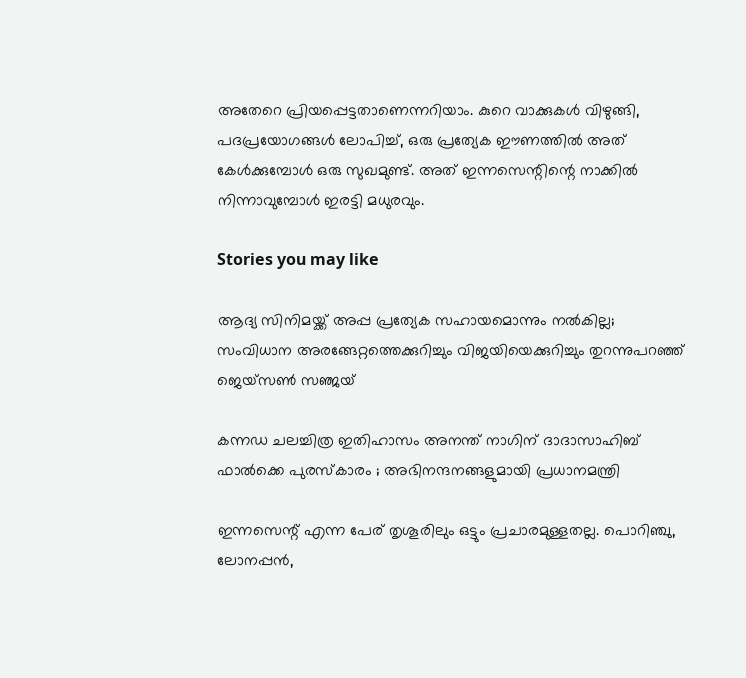അതേറെ പ്രിയപ്പെട്ടതാണെന്നറിയാം. കുറെ വാക്കുകൾ വിഴുങ്ങി, പദപ്രയോഗങ്ങൾ ലോപിച്ച്, ഒരു പ്രത്യേക ഈണത്തിൽ അത് കേൾക്കുമ്പോൾ ഒരു സുഖമുണ്ട്. അത് ഇന്നസെന്റിന്റെ നാക്കിൽ നിന്നാവുമ്പോൾ ഇരട്ടി മധുരവും.

Stories you may like

ആദ്യ സിനിമയ്ക്ക് അപ്പ പ്രത്യേക സഹായമൊന്നും നൽകില്ല; സംവിധാന അരങ്ങേറ്റത്തെക്കുറിച്ചും വിജയിയെക്കുറിച്ചും തുറന്നുപറഞ്ഞ് ജെയ്‌സൺ സഞ്ജയ്

കന്നഡ ചലച്ചിത്ര ഇതിഹാസം അനന്ത് നാഗിന് ദാദാസാഹിബ് ഫാൽക്കെ പുരസ്കാരം ; അഭിനന്ദനങ്ങളുമായി പ്രധാനമന്ത്രി

ഇന്നസെന്റ് എന്ന പേര് തൃശൂരിലും ഒട്ടും പ്രചാരമുള്ളതല്ല. പൊറിഞ്ചു, ലോനപ്പൻ,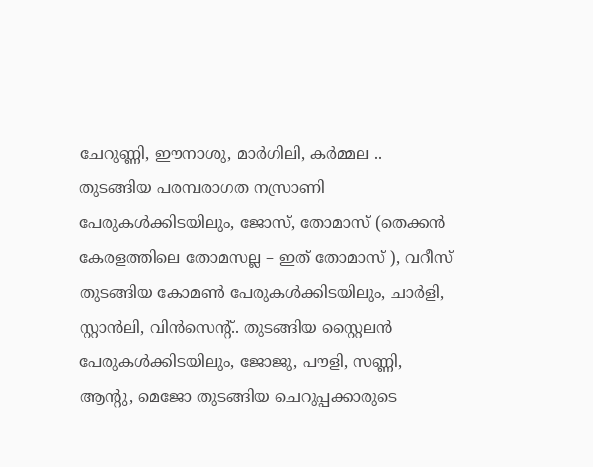ചേറുണ്ണി, ഈനാശു, മാർഗിലി, കർമ്മല .. തുടങ്ങിയ പരമ്പരാഗത നസ്രാണി പേരുകൾക്കിടയിലും, ജോസ്, തോമാസ് (തെക്കൻ കേരളത്തിലെ തോമസല്ല – ഇത് തോമാസ് ), വറീസ് തുടങ്ങിയ കോമൺ പേരുകൾക്കിടയിലും, ചാർളി, സ്റ്റാൻലി, വിൻസെന്റ്.. തുടങ്ങിയ സ്റ്റൈലൻ പേരുകൾക്കിടയിലും, ജോജു, പൗളി, സണ്ണി, ആന്റു, മെജോ തുടങ്ങിയ ചെറുപ്പക്കാരുടെ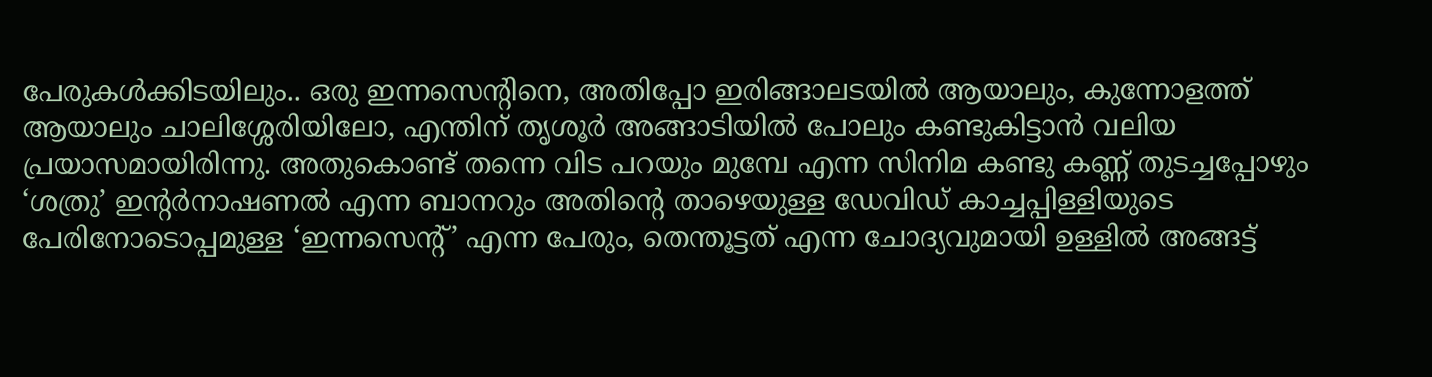പേരുകൾക്കിടയിലും.. ഒരു ഇന്നസെന്റിനെ, അതിപ്പോ ഇരിങ്ങാലടയിൽ ആയാലും, കുന്നോളത്ത് ആയാലും ചാലിശ്ശേരിയിലോ, എന്തിന് തൃശൂർ അങ്ങാടിയിൽ പോലും കണ്ടുകിട്ടാൻ വലിയ പ്രയാസമായിരിന്നു. അതുകൊണ്ട് തന്നെ വിട പറയും മുമ്പേ എന്ന സിനിമ കണ്ടു കണ്ണ് തുടച്ചപ്പോഴും ‘ശത്രു’ ഇന്റർനാഷണൽ എന്ന ബാനറും അതിന്റെ താഴെയുള്ള ഡേവിഡ് കാച്ചപ്പിള്ളിയുടെ പേരിനോടൊപ്പമുള്ള ‘ഇന്നസെന്റ്’ എന്ന പേരും, തെന്തൂട്ടത് എന്ന ചോദ്യവുമായി ഉള്ളിൽ അങ്ങട്ട്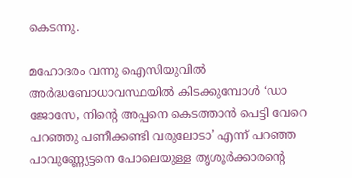കെടന്നു.

മഹോദരം വന്നു ഐസിയുവിൽ അർദ്ധബോധാവസ്ഥയിൽ കിടക്കുമ്പോൾ ‘ഡാ ജോസേ, നിന്റെ അപ്പനെ കെടത്താൻ പെട്ടി വേറെ പറഞ്ഞു പണീക്കണ്ടി വരുലോടാ’ എന്ന് പറഞ്ഞ പാവുണ്ണ്യേട്ടനെ പോലെയുള്ള തൃശൂർക്കാരന്റെ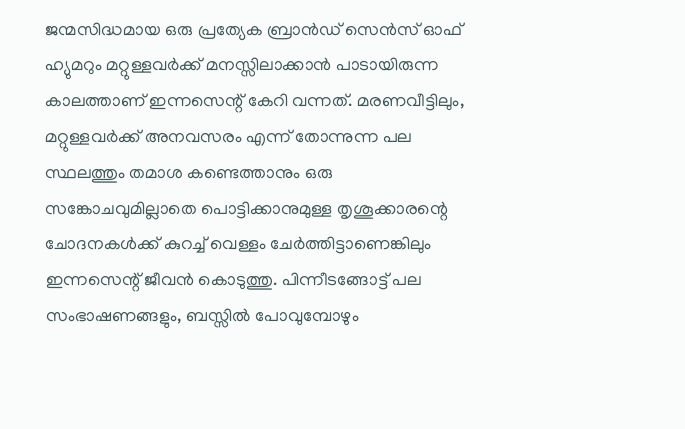ജന്മസിദ്ധമായ ഒരു പ്രത്യേക ബ്രാൻഡ് സെൻസ് ഓഫ് ഹ്യുമറും മറ്റുള്ളവർക്ക് മനസ്സിലാക്കാൻ പാടായിരുന്ന കാലത്താണ് ഇന്നസെന്റ് കേറി വന്നത്. മരണവീട്ടിലും, മറ്റുള്ളവർക്ക് അനവസരം എന്ന് തോന്നുന്ന പല സ്ഥലത്തും തമാശ കണ്ടെത്താനും ഒരു സങ്കോചവുമില്ലാതെ പൊട്ടിക്കാനുമുള്ള തൃശൂക്കാരന്റെ ചോദനകൾക്ക് കുറച്ച് വെള്ളം ചേർത്തിട്ടാണെങ്കിലും ഇന്നസെന്റ് ജീവൻ കൊടുത്തു. പിന്നീടങ്ങോട്ട് പല സംഭാഷണങ്ങളും, ബസ്സിൽ പോവുമ്പോഴും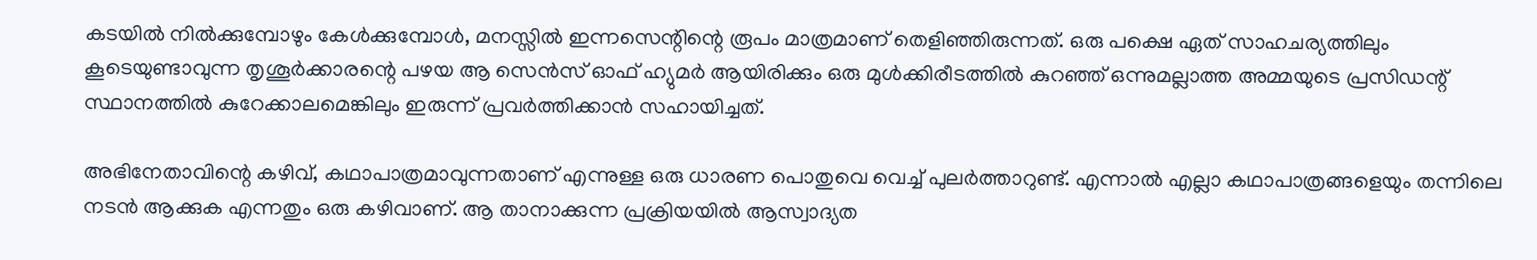കടയിൽ നിൽക്കുമ്പോഴും കേൾക്കുമ്പോൾ, മനസ്സിൽ ഇന്നസെന്റിന്റെ രൂപം മാത്രമാണ് തെളിഞ്ഞിരുന്നത്. ഒരു പക്ഷെ ഏത് സാഹചര്യത്തിലും കൂടെയുണ്ടാവുന്ന തൃശൂർക്കാരന്റെ പഴയ ആ സെൻസ് ഓഫ് ഹ്യുമർ ആയിരിക്കും ഒരു മുൾക്കിരീടത്തിൽ കുറഞ്ഞ് ഒന്നുമല്ലാത്ത അമ്മയുടെ പ്രസിഡന്റ് സ്ഥാനത്തിൽ കുറേക്കാലമെങ്കിലും ഇരുന്ന് പ്രവർത്തിക്കാൻ സഹായിച്ചത്.

അഭിനേതാവിന്റെ കഴിവ്, കഥാപാത്രമാവുന്നതാണ് എന്നുള്ള ഒരു ധാരണ പൊതുവെ വെച്ച് പുലർത്താറുണ്ട്. എന്നാൽ എല്ലാ കഥാപാത്രങ്ങളെയും തന്നിലെ നടൻ ആക്കുക എന്നതും ഒരു കഴിവാണ്. ആ താനാക്കുന്ന പ്രക്രിയയിൽ ആസ്വാദ്യത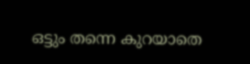ഒട്ടും തന്നെ കുറയാതെ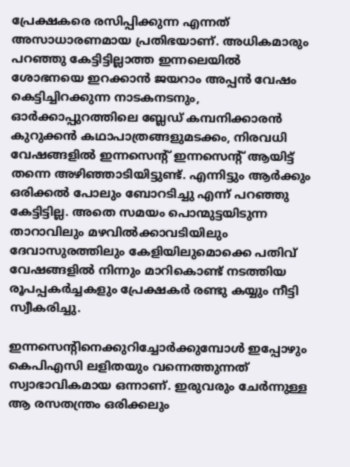പ്രേക്ഷകരെ രസിപ്പിക്കുന്ന എന്നത് അസാധാരണമായ പ്രതിഭയാണ്. അധികമാരും പറഞ്ഞു കേട്ടിട്ടില്ലാത്ത ഇന്നലെയിൽ ശോഭനയെ ഇറക്കാൻ ജയറാം അപ്പൻ വേഷം കെട്ടിച്ചിറക്കുന്ന നാടകനടനും, ഓർക്കാപ്പുറത്തിലെ ബ്ലേഡ് കമ്പനിക്കാരൻ കുറുക്കൻ കഥാപാത്രങ്ങളുമടക്കം, നിരവധി വേഷങ്ങളിൽ ഇന്നസെന്റ് ഇന്നസെന്റ് ആയിട്ട് തന്നെ അഴിഞ്ഞാടിയിട്ടുണ്ട്. എന്നിട്ടും ആർക്കും ഒരിക്കൽ പോലും ബോറടിച്ചു എന്ന് പറഞ്ഞു കേട്ടിട്ടില്ല. അതെ സമയം പൊന്മുട്ടയിടുന്ന താറാവിലും മഴവിൽക്കാവടിയിലും ദേവാസുരത്തിലും കേളിയിലുമൊക്കെ പതിവ് വേഷങ്ങളിൽ നിന്നും മാറികൊണ്ട് നടത്തിയ രൂപപ്പകർച്ചകളും പ്രേക്ഷകർ രണ്ടു കയ്യും നീട്ടി സ്വീകരിച്ചു.

ഇന്നസെന്റിനെക്കുറിച്ചോർക്കുമ്പോൾ ഇപ്പോഴും കെപിഎസി ലളിതയും വന്നെത്തുന്നത് സ്വാഭാവികമായ ഒന്നാണ്. ഇരുവരും ചേർന്നുള്ള ആ രസതന്ത്രം ഒരിക്കലും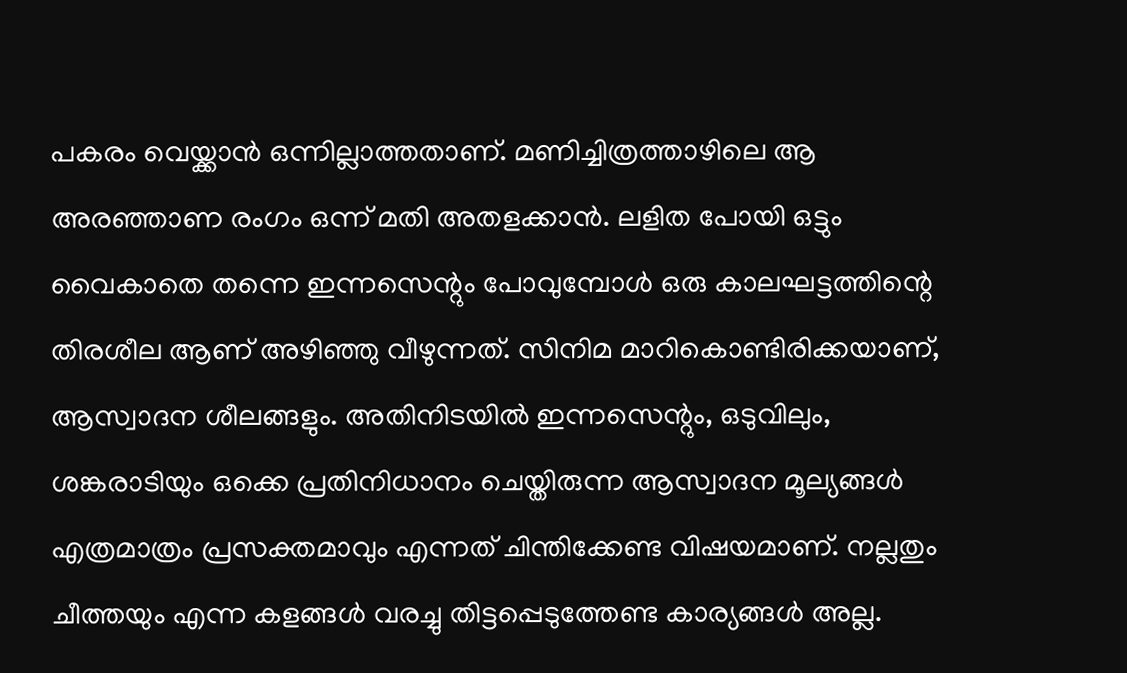പകരം വെയ്ക്കാൻ ഒന്നില്ലാത്തതാണ്. മണിച്ചിത്രത്താഴിലെ ആ അരഞ്ഞാണ രംഗം ഒന്ന് മതി അതളക്കാൻ. ലളിത പോയി ഒട്ടും വൈകാതെ തന്നെ ഇന്നസെന്റും പോവുമ്പോൾ ഒരു കാലഘട്ടത്തിന്റെ തിരശീല ആണ് അഴിഞ്ഞു വീഴുന്നത്. സിനിമ മാറികൊണ്ടിരിക്കയാണ്, ആസ്വാദന ശീലങ്ങളും. അതിനിടയിൽ ഇന്നസെന്റും, ഒടുവിലും, ശങ്കരാടിയും ഒക്കെ പ്രതിനിധാനം ചെയ്തിരുന്ന ആസ്വാദന മൂല്യങ്ങൾ എത്രമാത്രം പ്രസക്തമാവും എന്നത് ചിന്തിക്കേണ്ട വിഷയമാണ്. നല്ലതും ചീത്തയും എന്ന കളങ്ങൾ വരച്ചു തിട്ടപ്പെടുത്തേണ്ട കാര്യങ്ങൾ അല്ല.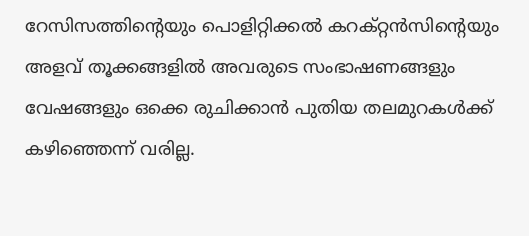റേസിസത്തിന്റെയും പൊളിറ്റിക്കൽ കറക്റ്റൻസിന്റെയും അളവ് തൂക്കങ്ങളിൽ അവരുടെ സംഭാഷണങ്ങളും വേഷങ്ങളും ഒക്കെ രുചിക്കാൻ പുതിയ തലമുറകൾക്ക് കഴിഞ്ഞെന്ന് വരില്ല.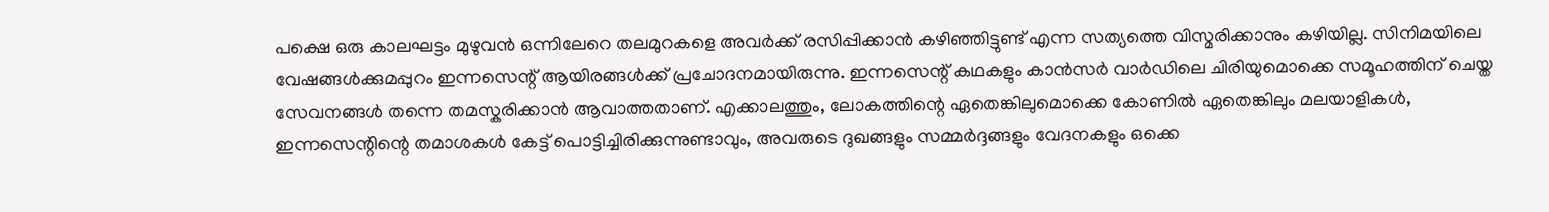പക്ഷെ ഒരു കാലഘട്ടം മുഴുവൻ ഒന്നിലേറെ തലമുറകളെ അവർക്ക് രസിപ്പിക്കാൻ കഴിഞ്ഞിട്ടുണ്ട് എന്ന സത്യത്തെ വിസ്മരിക്കാനും കഴിയില്ല. സിനിമയിലെ വേഷങ്ങൾക്കുമപ്പുറം ഇന്നസെന്റ് ആയിരങ്ങൾക്ക് പ്രചോദനമായിരുന്നു. ഇന്നസെന്റ് കഥകളും കാൻസർ വാർഡിലെ ചിരിയുമൊക്കെ സമൂഹത്തിന് ചെയ്ത സേവനങ്ങൾ തന്നെ തമസ്കരിക്കാൻ ആവാത്തതാണ്. എക്കാലത്തും, ലോകത്തിന്റെ ഏതെങ്കിലുമൊക്കെ കോണിൽ ഏതെങ്കിലും മലയാളികൾ, ഇന്നസെന്റിന്റെ തമാശകൾ കേട്ട് പൊട്ടിച്ചിരിക്കുന്നുണ്ടാവും, അവരുടെ ദുഖങ്ങളും സമ്മർദ്ദങ്ങളും വേദനകളും ഒക്കെ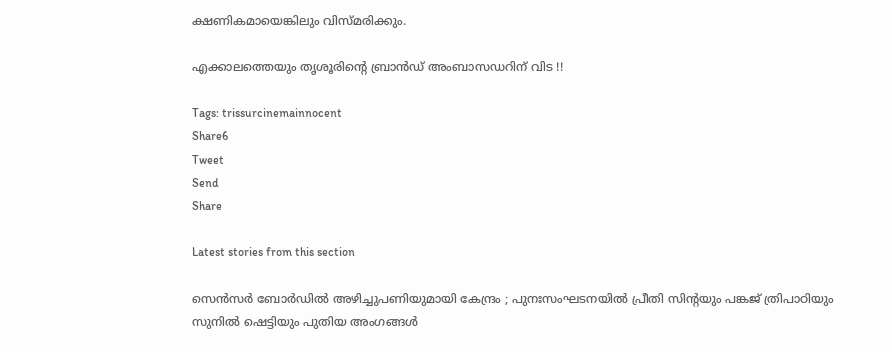ക്ഷണികമായെങ്കിലും വിസ്മരിക്കും.

എക്കാലത്തെയും തൃശൂരിന്റെ ബ്രാൻഡ് അംബാസഡറിന് വിട !!

Tags: trissurcinemainnocent
Share6
Tweet
Send
Share

Latest stories from this section

സെൻസർ ബോർഡിൽ അഴിച്ചുപണിയുമായി കേന്ദ്രം ; പുനഃസംഘടനയിൽ പ്രീതി സിന്റയും പങ്കജ് ത്രിപാഠിയും സുനിൽ ഷെട്ടിയും പുതിയ അംഗങ്ങൾ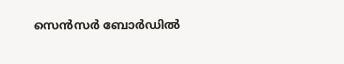സെൻസർ ബോർഡിൽ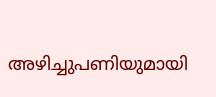അഴിച്ചുപണിയുമായി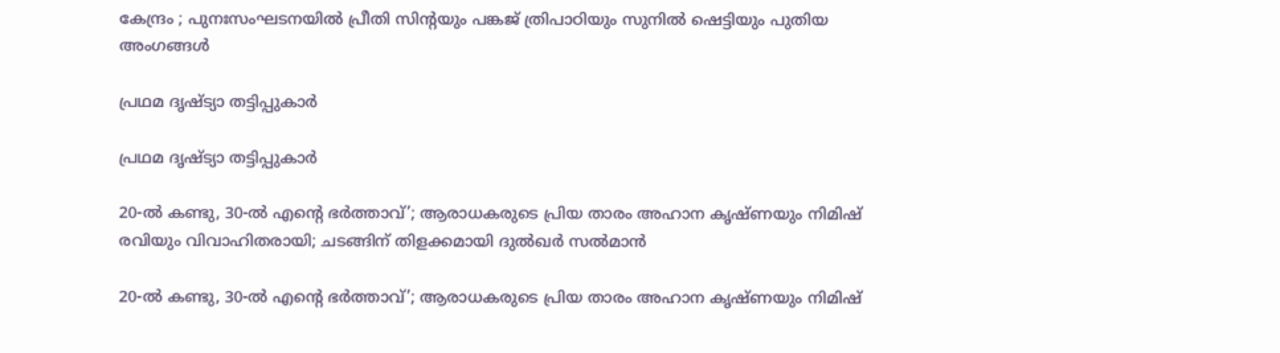കേന്ദ്രം ; പുനഃസംഘടനയിൽ പ്രീതി സിന്റയും പങ്കജ് ത്രിപാഠിയും സുനിൽ ഷെട്ടിയും പുതിയ അംഗങ്ങൾ

പ്രഥമ ദൃഷ്ട്യാ തട്ടിപ്പുകാർ

പ്രഥമ ദൃഷ്ട്യാ തട്ടിപ്പുകാർ

20-ൽ കണ്ടു, 30-ൽ എന്റെ ഭർത്താവ്’; ആരാധകരുടെ പ്രിയ താരം അഹാന കൃഷ്ണയും നിമിഷ് രവിയും വിവാഹിതരായി; ചടങ്ങിന് തിളക്കമായി ദുൽഖർ സൽമാൻ

20-ൽ കണ്ടു, 30-ൽ എന്റെ ഭർത്താവ്’; ആരാധകരുടെ പ്രിയ താരം അഹാന കൃഷ്ണയും നിമിഷ്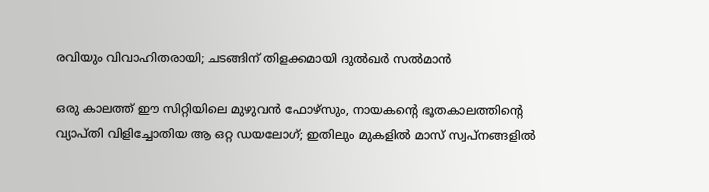രവിയും വിവാഹിതരായി; ചടങ്ങിന് തിളക്കമായി ദുൽഖർ സൽമാൻ

ഒരു കാലത്ത് ഈ സിറ്റിയിലെ മുഴുവൻ ഫോഴ്സും, നായകന്റെ ഭൂതകാലത്തിന്റെ വ്യാപ്തി വിളിച്ചോതിയ ആ ഒറ്റ ഡയലോഗ്; ഇതിലും മുകളിൽ മാസ് സ്വപ്നങ്ങളിൽ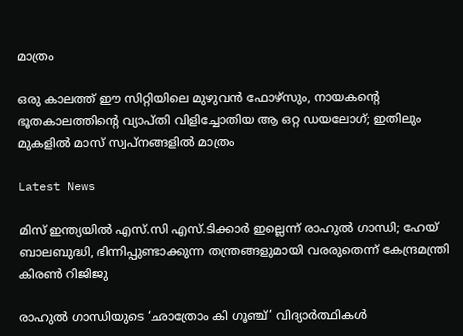മാത്രം

ഒരു കാലത്ത് ഈ സിറ്റിയിലെ മുഴുവൻ ഫോഴ്സും, നായകന്റെ ഭൂതകാലത്തിന്റെ വ്യാപ്തി വിളിച്ചോതിയ ആ ഒറ്റ ഡയലോഗ്; ഇതിലും മുകളിൽ മാസ് സ്വപ്നങ്ങളിൽ മാത്രം

Latest News

മിസ് ഇന്ത്യയിൽ എസ്.സി എസ്.ടിക്കാർ ഇല്ലെന്ന് രാഹുൽ ഗാന്ധി; ഹേയ് ബാലബുദ്ധി, ഭിന്നിപ്പുണ്ടാക്കുന്ന തന്ത്രങ്ങളുമായി വരരുതെന്ന് കേന്ദ്രമന്ത്രി കിരൺ റിജിജു

രാഹുൽ ഗാന്ധിയുടെ ‘ഛാത്രോം കി ഗൂഞ്ച്’ വിദ്യാർത്ഥികൾ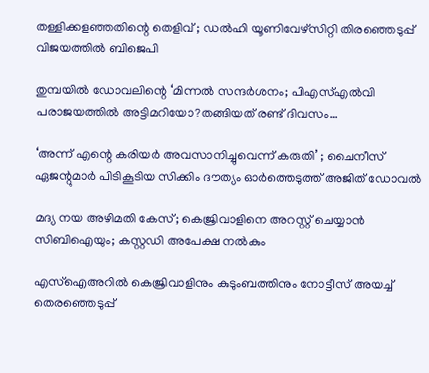തള്ളിക്കളഞ്ഞതിന്റെ തെളിവ് ; ഡൽഹി യൂണിവേഴ്സിറ്റി തിരഞ്ഞെടുപ്പ് വിജയത്തിൽ ബിജെപി

തുമ്പയിൽ ഡോവലിന്റെ ‘മിന്നൽ സന്ദർശനം; പിഎസ്എൽവി പരാജയത്തിൽ അട്ടിമറിയോ?തങ്ങിയത് രണ്ട് ദിവസം…

‘അന്ന് എന്റെ കരിയർ അവസാനിച്ചുവെന്ന് കരുതി’ ; ചൈനീസ് ഏജന്റുമാർ പിടികൂടിയ സിക്കിം ദൗത്യം ഓർത്തെടുത്ത് അജിത് ഡോവൽ

മദ്യ നയ അഴിമതി കേസ്; കെജ്രിവാളിനെ അറസ്റ്റ് ചെയ്യാൻ സിബിഐയും; കസ്റ്റഡി അപേക്ഷ നൽകും

എസ്ഐഅറിൽ കെജ്രിവാളിനും കുടുംബത്തിനും നോട്ടീസ് അയച്ച് തെരഞ്ഞെടുപ്പ്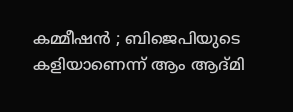കമ്മീഷൻ ; ബിജെപിയുടെ കളിയാണെന്ന് ആം ആദ്മി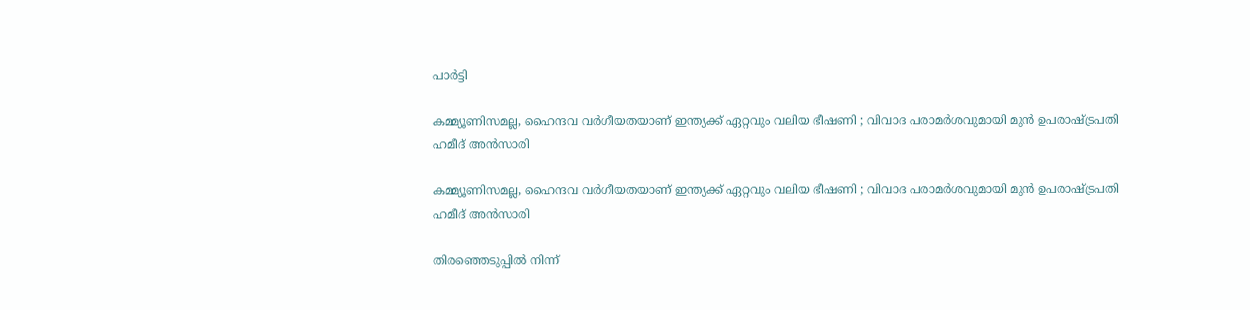പാർട്ടി

കമ്മ്യൂണിസമല്ല, ഹൈന്ദവ വർഗീയതയാണ് ഇന്ത്യക്ക് ഏറ്റവും വലിയ ഭീഷണി ; വിവാദ പരാമർശവുമായി മുൻ ഉപരാഷ്ട്രപതി ഹമീദ് അൻസാരി

കമ്മ്യൂണിസമല്ല, ഹൈന്ദവ വർഗീയതയാണ് ഇന്ത്യക്ക് ഏറ്റവും വലിയ ഭീഷണി ; വിവാദ പരാമർശവുമായി മുൻ ഉപരാഷ്ട്രപതി ഹമീദ് അൻസാരി

തിരഞ്ഞെടുപ്പിൽ നിന്ന്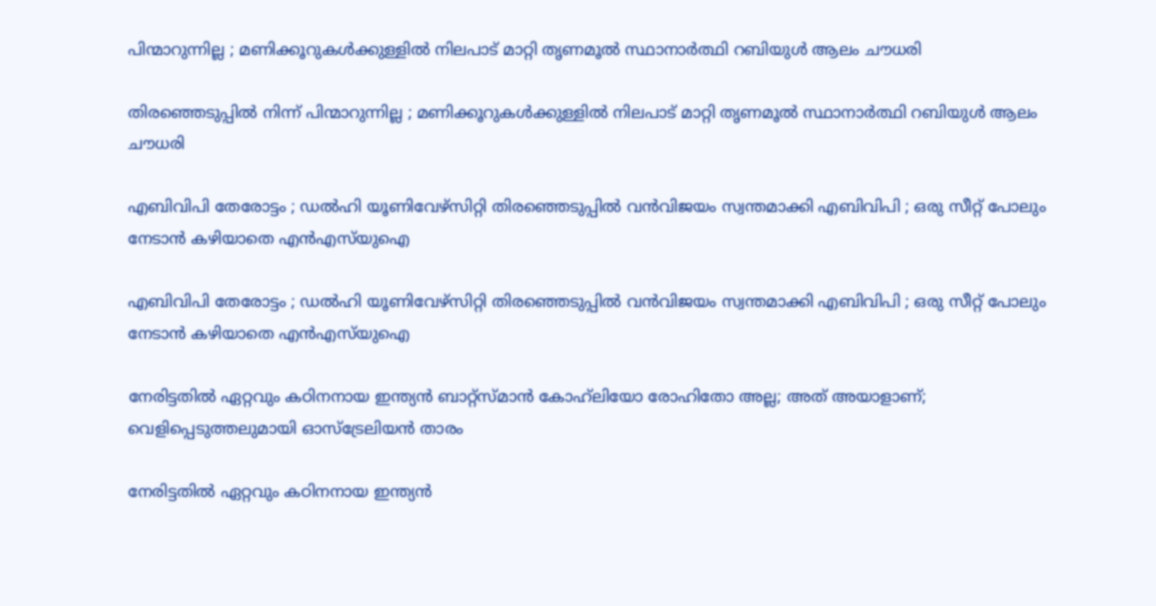പിന്മാറുന്നില്ല ; മണിക്കൂറുകൾക്കുള്ളിൽ നിലപാട് മാറ്റി തൃണമൂൽ സ്ഥാനാർത്ഥി റബിയുൾ ആലം ചൗധരി

തിരഞ്ഞെടുപ്പിൽ നിന്ന് പിന്മാറുന്നില്ല ; മണിക്കൂറുകൾക്കുള്ളിൽ നിലപാട് മാറ്റി തൃണമൂൽ സ്ഥാനാർത്ഥി റബിയുൾ ആലം ചൗധരി

എബിവിപി തേരോട്ടം ; ഡൽഹി യൂണിവേഴ്സിറ്റി തിരഞ്ഞെടുപ്പിൽ വൻവിജയം സ്വന്തമാക്കി എബിവിപി ; ഒരു സീറ്റ് പോലും നേടാൻ കഴിയാതെ എൻഎസ്‌യുഐ

എബിവിപി തേരോട്ടം ; ഡൽഹി യൂണിവേഴ്സിറ്റി തിരഞ്ഞെടുപ്പിൽ വൻവിജയം സ്വന്തമാക്കി എബിവിപി ; ഒരു സീറ്റ് പോലും നേടാൻ കഴിയാതെ എൻഎസ്‌യുഐ

നേരിട്ടതിൽ ഏറ്റവും കഠിനനായ ഇന്ത്യൻ ബാറ്റ്‌സ്മാൻ കോഹ്‌ലിയോ രോഹിതോ അല്ല; അത് അയാളാണ്; വെളിപ്പെടുത്തലുമായി ഓസ്‌ട്രേലിയൻ താരം

നേരിട്ടതിൽ ഏറ്റവും കഠിനനായ ഇന്ത്യൻ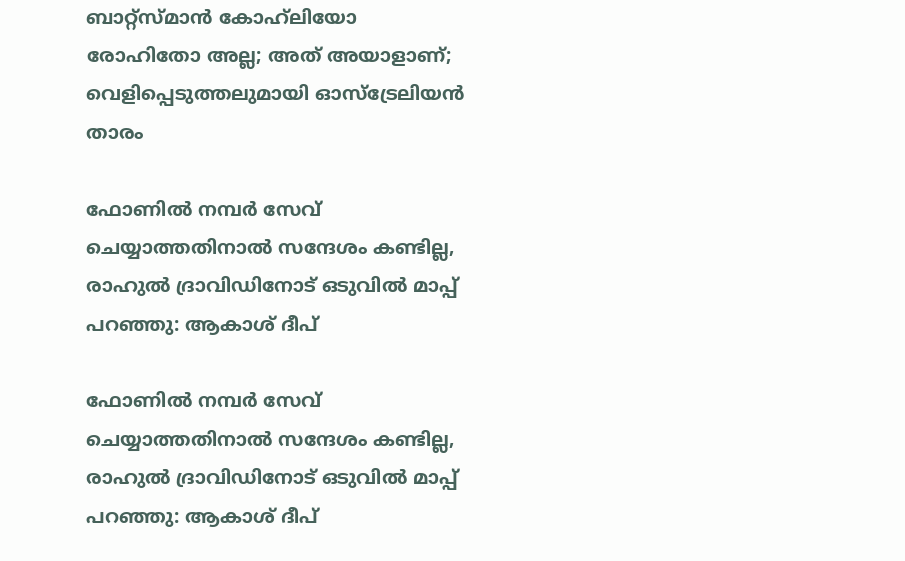ബാറ്റ്‌സ്മാൻ കോഹ്‌ലിയോ രോഹിതോ അല്ല; അത് അയാളാണ്; വെളിപ്പെടുത്തലുമായി ഓസ്‌ട്രേലിയൻ താരം

ഫോണിൽ നമ്പർ സേവ് ചെയ്യാത്തതിനാൽ സന്ദേശം കണ്ടില്ല, രാഹുൽ ദ്രാവിഡിനോട് ഒടുവിൽ മാപ്പ് പറഞ്ഞു: ആകാശ് ദീപ്

ഫോണിൽ നമ്പർ സേവ് ചെയ്യാത്തതിനാൽ സന്ദേശം കണ്ടില്ല, രാഹുൽ ദ്രാവിഡിനോട് ഒടുവിൽ മാപ്പ് പറഞ്ഞു: ആകാശ് ദീപ്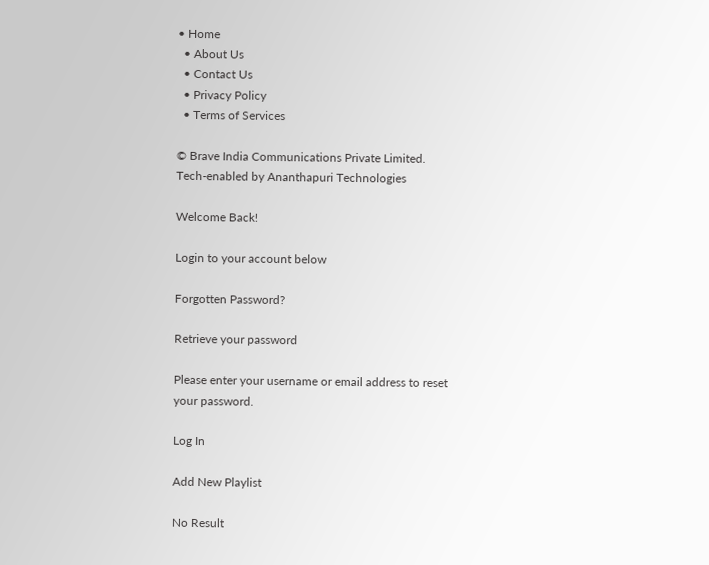• Home
  • About Us
  • Contact Us
  • Privacy Policy
  • Terms of Services

© Brave India Communications Private Limited.
Tech-enabled by Ananthapuri Technologies

Welcome Back!

Login to your account below

Forgotten Password?

Retrieve your password

Please enter your username or email address to reset your password.

Log In

Add New Playlist

No Result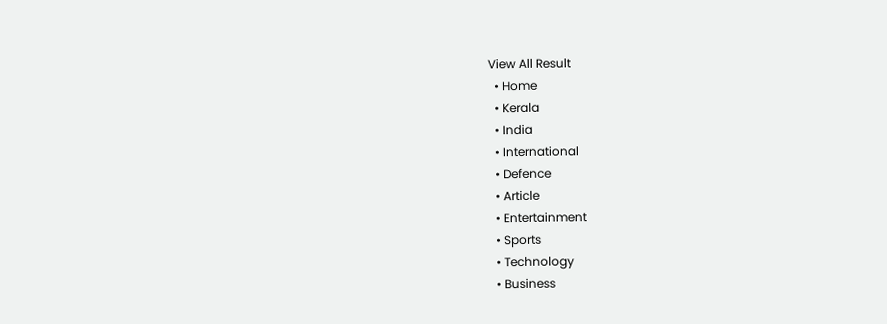View All Result
  • Home
  • Kerala
  • India
  • International
  • Defence
  • Article
  • Entertainment
  • Sports
  • Technology
  • Business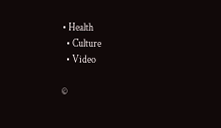• Health
  • Culture
  • Video

©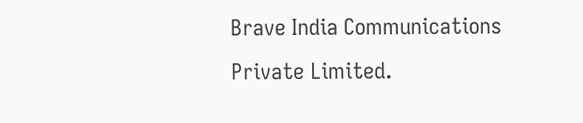Brave India Communications Private Limited.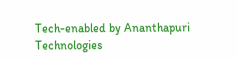Tech-enabled by Ananthapuri Technologies